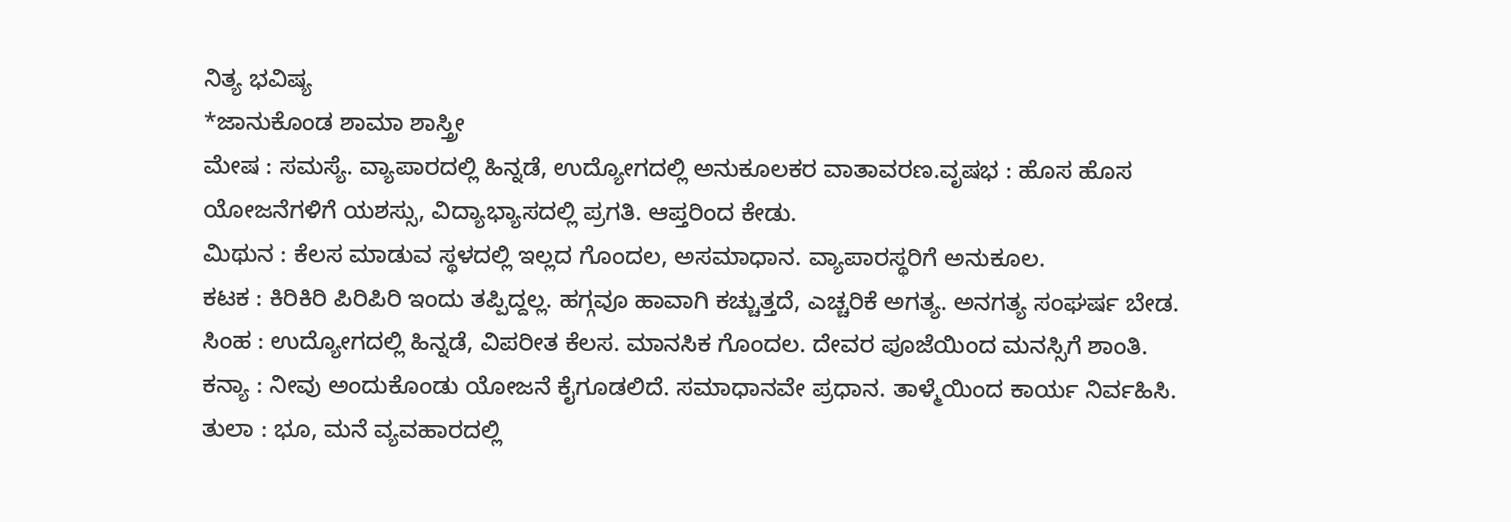ನಿತ್ಯ ಭವಿಷ್ಯ
*ಜಾನುಕೊಂಡ ಶಾಮಾ ಶಾಸ್ತ್ರೀ
ಮೇಷ : ಸಮಸ್ಯೆ. ವ್ಯಾಪಾರದಲ್ಲಿ ಹಿನ್ನಡೆ, ಉದ್ಯೋಗದಲ್ಲಿ ಅನುಕೂಲಕರ ವಾತಾವರಣ.ವೃಷಭ : ಹೊಸ ಹೊಸ ಯೋಜನೆಗಳಿಗೆ ಯಶಸ್ಸು, ವಿದ್ಯಾಭ್ಯಾಸದಲ್ಲಿ ಪ್ರಗತಿ. ಆಪ್ತರಿಂದ ಕೇಡು.
ಮಿಥುನ : ಕೆಲಸ ಮಾಡುವ ಸ್ಥಳದಲ್ಲಿ ಇಲ್ಲದ ಗೊಂದಲ, ಅಸಮಾಧಾನ. ವ್ಯಾಪಾರಸ್ಥರಿಗೆ ಅನುಕೂಲ.
ಕಟಕ : ಕಿರಿಕಿರಿ ಪಿರಿಪಿರಿ ಇಂದು ತಪ್ಪಿದ್ದಲ್ಲ. ಹಗ್ಗವೂ ಹಾವಾಗಿ ಕಚ್ಚುತ್ತದೆ, ಎಚ್ಚರಿಕೆ ಅಗತ್ಯ. ಅನಗತ್ಯ ಸಂಘರ್ಷ ಬೇಡ.
ಸಿಂಹ : ಉದ್ಯೋಗದಲ್ಲಿ ಹಿನ್ನಡೆ, ವಿಪರೀತ ಕೆಲಸ. ಮಾನಸಿಕ ಗೊಂದಲ. ದೇವರ ಪೂಜೆಯಿಂದ ಮನಸ್ಸಿಗೆ ಶಾಂತಿ.
ಕನ್ಯಾ : ನೀವು ಅಂದುಕೊಂಡು ಯೋಜನೆ ಕೈಗೂಡಲಿದೆ. ಸಮಾಧಾನವೇ ಪ್ರಧಾನ. ತಾಳ್ಮೆಯಿಂದ ಕಾರ್ಯ ನಿರ್ವಹಿಸಿ.
ತುಲಾ : ಭೂ, ಮನೆ ವ್ಯವಹಾರದಲ್ಲಿ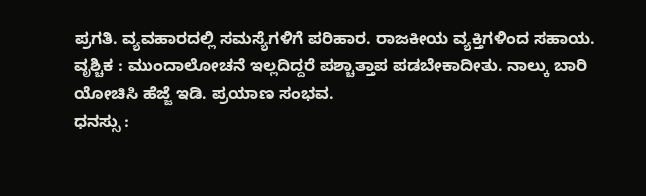ಪ್ರಗತಿ. ವ್ಯವಹಾರದಲ್ಲಿ ಸಮಸ್ಯೆಗಳಿಗೆ ಪರಿಹಾರ. ರಾಜಕೀಯ ವ್ಯಕ್ತಿಗಳಿಂದ ಸಹಾಯ.
ವೃಶ್ಚಿಕ : ಮುಂದಾಲೋಚನೆ ಇಲ್ಲದಿದ್ದರೆ ಪಶ್ಚಾತ್ತಾಪ ಪಡಬೇಕಾದೀತು. ನಾಲ್ಕು ಬಾರಿ ಯೋಚಿಸಿ ಹೆಜ್ಜೆ ಇಡಿ. ಪ್ರಯಾಣ ಸಂಭವ.
ಧನಸ್ಸು :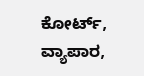ಕೋರ್ಟ್, ವ್ಯಾಪಾರ,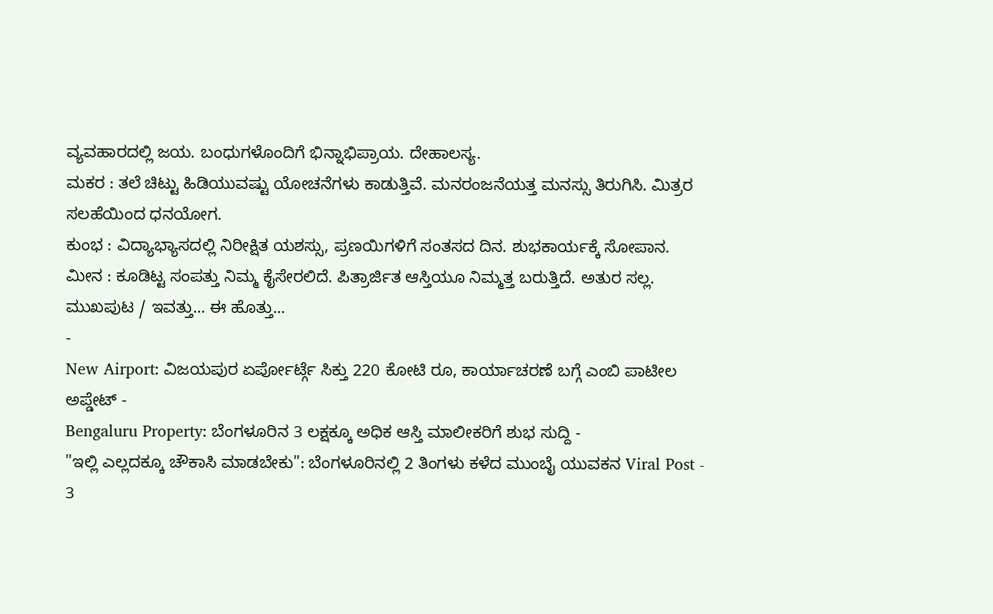ವ್ಯವಹಾರದಲ್ಲಿ ಜಯ. ಬಂಧುಗಳೊಂದಿಗೆ ಭಿನ್ನಾಭಿಪ್ರಾಯ. ದೇಹಾಲಸ್ಯ.
ಮಕರ : ತಲೆ ಚಿಟ್ಟು ಹಿಡಿಯುವಷ್ಟು ಯೋಚನೆಗಳು ಕಾಡುತ್ತಿವೆ. ಮನರಂಜನೆಯತ್ತ ಮನಸ್ಸು ತಿರುಗಿಸಿ. ಮಿತ್ರರ ಸಲಹೆಯಿಂದ ಧನಯೋಗ.
ಕುಂಭ : ವಿದ್ಯಾಭ್ಯಾಸದಲ್ಲಿ ನಿರೀಕ್ಷಿತ ಯಶಸ್ಸು, ಪ್ರಣಯಿಗಳಿಗೆ ಸಂತಸದ ದಿನ. ಶುಭಕಾರ್ಯಕ್ಕೆ ಸೋಪಾನ.
ಮೀನ : ಕೂಡಿಟ್ಟ ಸಂಪತ್ತು ನಿಮ್ಮ ಕೈಸೇರಲಿದೆ. ಪಿತ್ರಾರ್ಜಿತ ಆಸ್ತಿಯೂ ನಿಮ್ಮತ್ತ ಬರುತ್ತಿದೆ. ಅತುರ ಸಲ್ಲ.
ಮುಖಪುಟ / ಇವತ್ತು... ಈ ಹೊತ್ತು...
-
New Airport: ವಿಜಯಪುರ ಏರ್ಪೋರ್ಟ್ಗೆ ಸಿಕ್ತು 220 ಕೋಟಿ ರೂ, ಕಾರ್ಯಾಚರಣೆ ಬಗ್ಗೆ ಎಂಬಿ ಪಾಟೀಲ ಅಪ್ಡೇಟ್ -
Bengaluru Property: ಬೆಂಗಳೂರಿನ 3 ಲಕ್ಷಕ್ಕೂ ಅಧಿಕ ಆಸ್ತಿ ಮಾಲೀಕರಿಗೆ ಶುಭ ಸುದ್ದಿ -
"ಇಲ್ಲಿ ಎಲ್ಲದಕ್ಕೂ ಚೌಕಾಸಿ ಮಾಡಬೇಕು": ಬೆಂಗಳೂರಿನಲ್ಲಿ 2 ತಿಂಗಳು ಕಳೆದ ಮುಂಬೈ ಯುವಕನ Viral Post -
3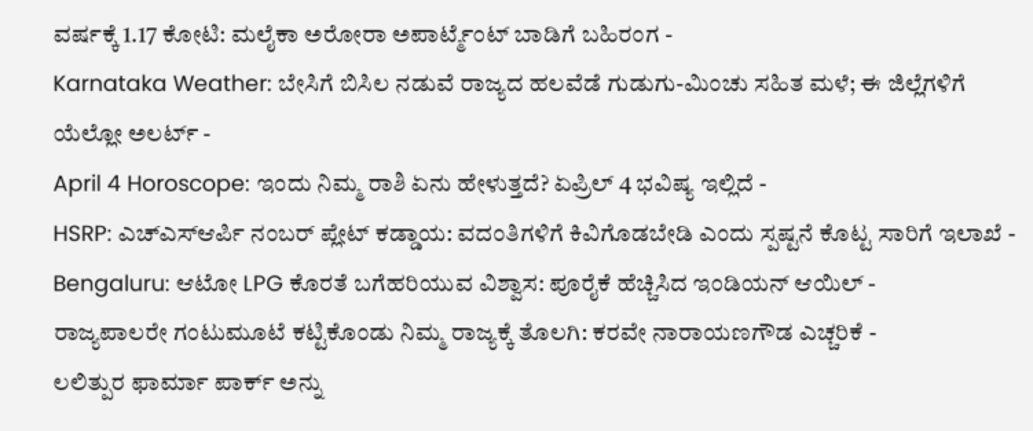ವರ್ಷಕ್ಕೆ 1.17 ಕೋಟಿ: ಮಲೈಕಾ ಅರೋರಾ ಅಪಾರ್ಟ್ಮೆಂಟ್ ಬಾಡಿಗೆ ಬಹಿರಂಗ -
Karnataka Weather: ಬೇಸಿಗೆ ಬಿಸಿಲ ನಡುವೆ ರಾಜ್ಯದ ಹಲವೆಡೆ ಗುಡುಗು-ಮಿಂಚು ಸಹಿತ ಮಳೆ; ಈ ಜಿಲ್ಲೆಗಳಿಗೆ ಯೆಲ್ಲೋ ಅಲರ್ಟ್ -
April 4 Horoscope: ಇಂದು ನಿಮ್ಮ ರಾಶಿ ಏನು ಹೇಳುತ್ತದೆ? ಏಪ್ರಿಲ್ 4 ಭವಿಷ್ಯ ಇಲ್ಲಿದೆ -
HSRP: ಎಚ್ಎಸ್ಆರ್ಪಿ ನಂಬರ್ ಪ್ಲೇಟ್ ಕಡ್ಡಾಯ: ವದಂತಿಗಳಿಗೆ ಕಿವಿಗೊಡಬೇಡಿ ಎಂದು ಸ್ಪಷ್ಟನೆ ಕೊಟ್ಟ ಸಾರಿಗೆ ಇಲಾಖೆ -
Bengaluru: ಆಟೋ LPG ಕೊರತೆ ಬಗೆಹರಿಯುವ ವಿಶ್ವಾಸ: ಪೂರೈಕೆ ಹೆಚ್ಚಿಸಿದ ಇಂಡಿಯನ್ ಆಯಿಲ್ -
ರಾಜ್ಯಪಾಲರೇ ಗಂಟುಮೂಟೆ ಕಟ್ಟಿಕೊಂಡು ನಿಮ್ಮ ರಾಜ್ಯಕ್ಕೆ ತೊಲಗಿ: ಕರವೇ ನಾರಾಯಣಗೌಡ ಎಚ್ಚರಿಕೆ -
ಲಲಿತ್ಪುರ ಫಾರ್ಮಾ ಪಾರ್ಕ್ ಅನ್ನು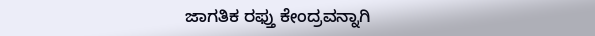ಜಾಗತಿಕ ರಫ್ತು ಕೇಂದ್ರವನ್ನಾಗಿ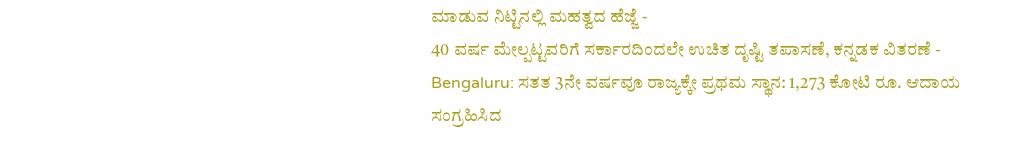ಮಾಡುವ ನಿಟ್ಟಿನಲ್ಲಿ ಮಹತ್ವದ ಹೆಜ್ಜೆ -
40 ವರ್ಷ ಮೇಲ್ಪಟ್ಟವರಿಗೆ ಸರ್ಕಾರದಿಂದಲೇ ಉಚಿತ ದೃಷ್ಟಿ ತಪಾಸಣೆ, ಕನ್ನಡಕ ವಿತರಣೆ -
Bengaluru: ಸತತ 3ನೇ ವರ್ಷವೂ ರಾಜ್ಯಕ್ಕೇ ಪ್ರಥಮ ಸ್ಥಾನ: 1,273 ಕೋಟಿ ರೂ. ಆದಾಯ ಸಂಗ್ರಹಿಸಿದ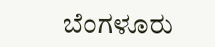ಬೆಂಗಳೂರು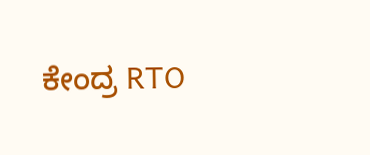ಕೇಂದ್ರ RTO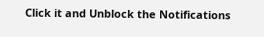Click it and Unblock the Notifications